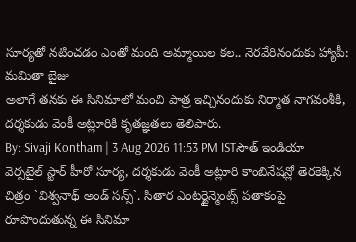సూర్యతో నటించడం ఎంతో మంది అమ్మాయిల కల.. నెరవేరినందుకు హ్యాపీ: మమితా బైజు
అలాగే తనకు ఈ సినిమాలో మంచి పాత్ర ఇచ్చినందుకు నిర్మాత నాగవంశీకి, దర్శకుడు వెంకీ అట్లూరికి కృతజ్ఞతలు తెలిపారు.
By: Sivaji Kontham | 3 Aug 2026 11:53 PM ISTసౌత్ ఇండియా వెర్సటైల్ స్టార్ హీరో సూర్య, దర్శకుడు వెంకీ అట్లూరి కాంబినేషన్లో తెరకెక్కిన చిత్రం `విశ్వనాథ్ అండ్ సన్స్`. సితార ఎంటర్టైన్మెంట్స్ పతాకంపై రూపొందుతున్న ఈ సినిమా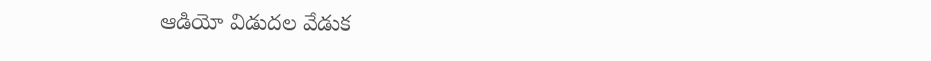ఆడియో విడుదల వేడుక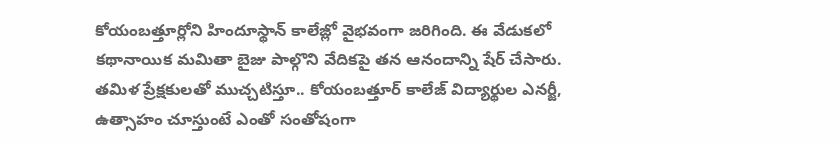కోయంబత్తూర్లోని హిందూస్థాన్ కాలేజ్లో వైభవంగా జరిగింది. ఈ వేడుకలో కథానాయిక మమితా బైజు పాల్గొని వేదికపై తన ఆనందాన్ని షేర్ చేసారు. తమిళ ప్రేక్షకులతో ముచ్చటిస్తూ.. కోయంబత్తూర్ కాలేజ్ విద్యార్థుల ఎనర్జీ, ఉత్సాహం చూస్తుంటే ఎంతో సంతోషంగా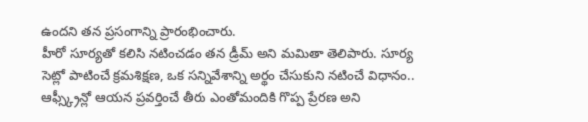ఉందని తన ప్రసంగాన్ని ప్రారంభించారు.
హీరో సూర్యతో కలిసి నటించడం తన డ్రీమ్ అని మమితా తెలిపారు. సూర్య సెట్లో పాటించే క్రమశిక్షణ, ఒక సన్నివేశాన్ని అర్థం చేసుకుని నటించే విధానం.. ఆఫ్స్క్రీన్లో ఆయన ప్రవర్తించే తీరు ఎంతోమందికి గొప్ప ప్రేరణ అని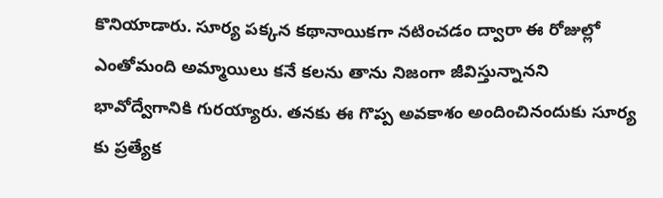కొనియాడారు. సూర్య పక్కన కథానాయికగా నటించడం ద్వారా ఈ రోజుల్లో ఎంతోమంది అమ్మాయిలు కనే కలను తాను నిజంగా జీవిస్తున్నానని భావోద్వేగానికి గురయ్యారు. తనకు ఈ గొప్ప అవకాశం అందించినందుకు సూర్య కు ప్రత్యేక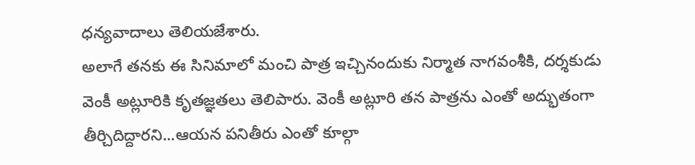ధన్యవాదాలు తెలియజేశారు.
అలాగే తనకు ఈ సినిమాలో మంచి పాత్ర ఇచ్చినందుకు నిర్మాత నాగవంశీకి, దర్శకుడు వెంకీ అట్లూరికి కృతజ్ఞతలు తెలిపారు. వెంకీ అట్లూరి తన పాత్రను ఎంతో అద్భుతంగా తీర్చిదిద్దారని...ఆయన పనితీరు ఎంతో కూల్గా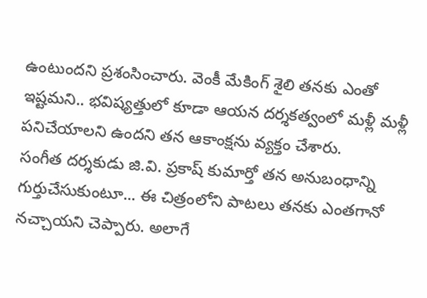ఉంటుందని ప్రశంసించారు. వెంకీ మేకింగ్ శైలి తనకు ఎంతో ఇష్టమని.. భవిష్యత్తులో కూడా ఆయన దర్శకత్వంలో మళ్లీ మళ్లీ పనిచేయాలని ఉందని తన ఆకాంక్షను వ్యక్తం చేశారు.
సంగీత దర్శకుడు జి.వి. ప్రకాష్ కుమార్తో తన అనుబంధాన్ని గుర్తుచేసుకుంటూ... ఈ చిత్రంలోని పాటలు తనకు ఎంతగానో నచ్చాయని చెప్పారు. అలాగే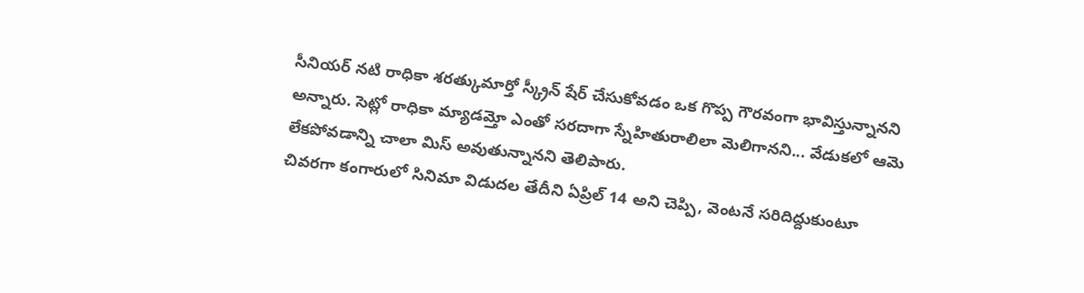సీనియర్ నటి రాధికా శరత్కుమార్తో స్క్రీన్ షేర్ చేసుకోవడం ఒక గొప్ప గౌరవంగా భావిస్తున్నానని అన్నారు. సెట్లో రాధికా మ్యాడమ్తో ఎంతో సరదాగా స్నేహితురాలిలా మెలిగానని... వేడుకలో ఆమె లేకపోవడాన్ని చాలా మిస్ అవుతున్నానని తెలిపారు.
చివరగా కంగారులో సినిమా విడుదల తేదీని ఏప్రిల్ 14 అని చెప్పి, వెంటనే సరిదిద్దుకుంటూ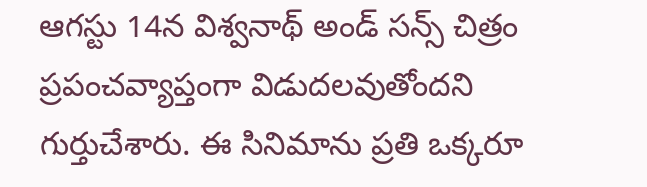ఆగస్టు 14న విశ్వనాథ్ అండ్ సన్స్ చిత్రం ప్రపంచవ్యాప్తంగా విడుదలవుతోందని గుర్తుచేశారు. ఈ సినిమాను ప్రతి ఒక్కరూ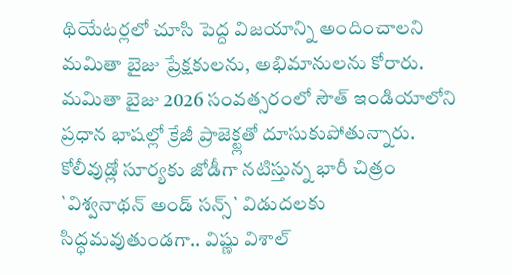థియేటర్లలో చూసి పెద్ద విజయాన్ని అందించాలని మమితా బైజు ప్రేక్షకులను, అభిమానులను కోరారు.
మమితా బైజు 2026 సంవత్సరంలో సౌత్ ఇండియాలోని ప్రధాన భాషల్లో క్రేజీ ప్రాజెక్ట్లతో దూసుకుపోతున్నారు. కోలీవుడ్లో సూర్యకు జోడీగా నటిస్తున్న భారీ చిత్రం `విశ్వనాథన్ అండ్ సన్స్` విడుదలకు సిద్ధమవుతుండగా.. విష్ణు విశాల్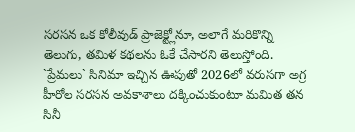సరసన ఒక కోలీవుడ్ ప్రాజెక్ట్లోనూ, అలాగే మరికొన్ని తెలుగు, తమిళ కథలను ఓకే చేసారని తెలుస్తోంది. `ప్రేమలు` సినిమా ఇచ్చిన ఊపుతో 2026లో వరుసగా అగ్ర హీరోల సరసన అవకాశాలు దక్కించుకుంటూ మమిత తన సినీ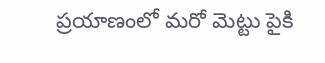ప్రయాణంలో మరో మెట్టు పైకి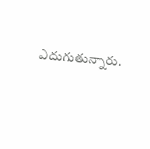ఎదుగుతున్నారు.